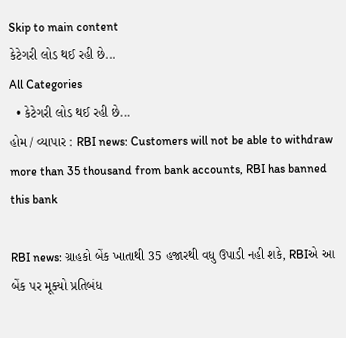Skip to main content
કેટેગરી લોડ થઈ રહી છે...
All Categories
  • કેટેગરી લોડ થઈ રહી છે...
હોમ / વ્યાપાર : RBI news: Customers will not be able to withdraw more than 35 thousand from bank accounts, RBI has banned this bank

RBI news: ગ્રાહકો બેંક ખાતાથી 35 હજારથી વધુ ઉપાડી નહી શકે, RBIએ આ બેંક પર મૂક્યો પ્રતિબંધ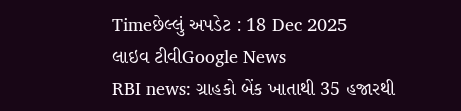Timeછેલ્લું અપડેટ : 18 Dec 2025
લાઇવ ટીવીGoogle News
RBI news: ગ્રાહકો બેંક ખાતાથી 35 હજારથી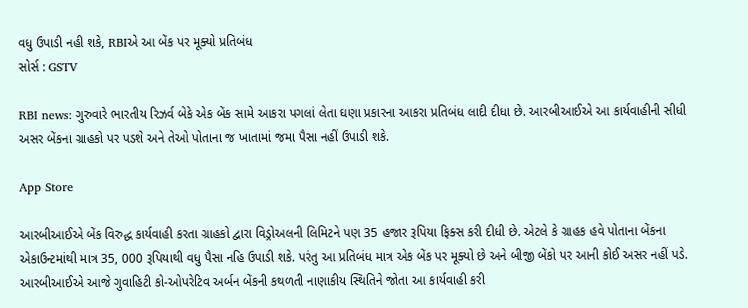વધુ ઉપાડી નહી શકે, RBIએ આ બેંક પર મૂક્યો પ્રતિબંધ
સોર્સ : GSTV

RBI news: ગુરુવારે ભારતીય રિઝર્વ બેકે એક બેંક સામે આકરા પગલાં લેતા ઘણા પ્રકારના આકરા પ્રતિબંધ લાદી દીધા છે. આરબીઆઈએ આ કાર્યવાહીની સીધી અસર બેંકના ગ્રાહકો પર પડશે અને તેઓ પોતાના જ ખાતામાં જમા પૈસા નહીં ઉપાડી શકે.

App Store

આરબીઆઈએ બેંક વિરુદ્ધ કાર્યવાહી કરતા ગ્રાહકો દ્વારા વિડ્રોઅલની લિમિટને પણ 35 હજાર રૂપિયા ફિક્સ કરી દીધી છે. એટલે કે ગ્રાહક હવે પોતાના બેંકના એકાઉન્ટમાંથી માત્ર 35, 000 રૂપિયાથી વધુ પૈસા નહિ ઉપાડી શકે. પરંતુ આ પ્રતિબંધ માત્ર એક બેંક પર મૂક્યો છે અને બીજી બેંકો પર આની કોઈ અસર નહીં પડે. આરબીઆઈએ આજે ગુવાહિટી કો-ઓપરેટિવ અર્બન બેંકની કથળતી નાણાકીય સ્થિતિને જોતા આ કાર્યવાહી કરી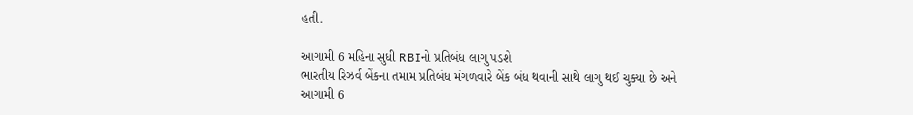હતી.

આગામી 6 મહિના સુધી RBIનો પ્રતિબંધ લાગુ પડશે
ભારતીય રિઝર્વ બેંકના તમામ પ્રતિબંધ મંગળવારે બેંક બંધ થવાની સાથે લાગુ થઈ ચુક્યા છે અને આગામી 6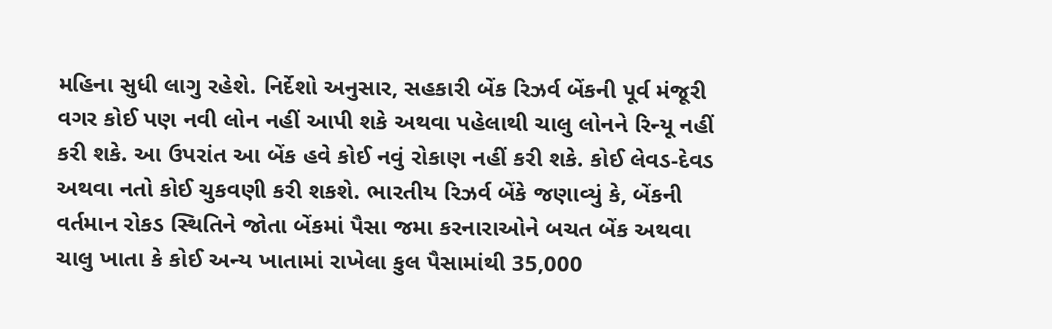મહિના સુધી લાગુ રહેશે. નિર્દેશો અનુસાર, સહકારી બેંક રિઝર્વ બેંકની પૂર્વ મંજૂરી વગર કોઈ પણ નવી લોન નહીં આપી શકે અથવા પહેલાથી ચાલુ લોનને રિન્યૂ નહીં કરી શકે. આ ઉપરાંત આ બેંક હવે કોઈ નવું રોકાણ નહીં કરી શકે. કોઈ લેવડ-દેવડ અથવા નતો કોઈ ચુકવણી કરી શકશે. ભારતીય રિઝર્વ બેંકે જણાવ્યું કે, બેંકની વર્તમાન રોકડ સ્થિતિને જોતા બેંકમાં પૈસા જમા કરનારાઓને બચત બેંક અથવા ચાલુ ખાતા કે કોઈ અન્ય ખાતામાં રાખેલા કુલ પૈસામાંથી 35,000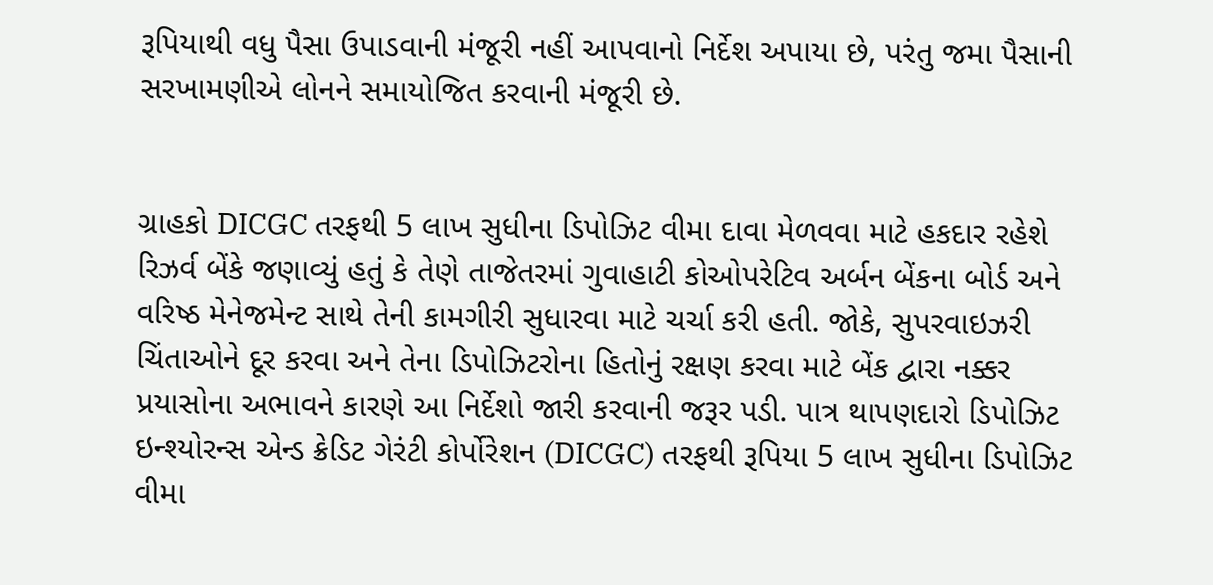રૂપિયાથી વધુ પૈસા ઉપાડવાની મંજૂરી નહીં આપવાનો નિર્દેશ અપાયા છે, પરંતુ જમા પૈસાની સરખામણીએ લોનને સમાયોજિત કરવાની મંજૂરી છે.


ગ્રાહકો DICGC તરફથી 5 લાખ સુધીના ડિપોઝિટ વીમા દાવા મેળવવા માટે હકદાર રહેશે
રિઝર્વ બેંકે જણાવ્યું હતું કે તેણે તાજેતરમાં ગુવાહાટી કોઓપરેટિવ અર્બન બેંકના બોર્ડ અને વરિષ્ઠ મેનેજમેન્ટ સાથે તેની કામગીરી સુધારવા માટે ચર્ચા કરી હતી. જોકે, સુપરવાઇઝરી ચિંતાઓને દૂર કરવા અને તેના ડિપોઝિટરોના હિતોનું રક્ષણ કરવા માટે બેંક દ્વારા નક્કર પ્રયાસોના અભાવને કારણે આ નિર્દેશો જારી કરવાની જરૂર પડી. પાત્ર થાપણદારો ડિપોઝિટ ઇન્શ્યોરન્સ એન્ડ ક્રેડિટ ગેરંટી કોર્પોરેશન (DICGC) તરફથી રૂપિયા 5 લાખ સુધીના ડિપોઝિટ વીમા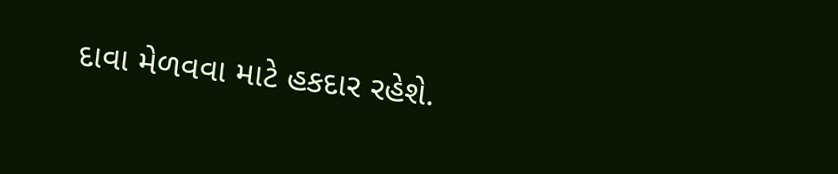દાવા મેળવવા માટે હકદાર રહેશે.